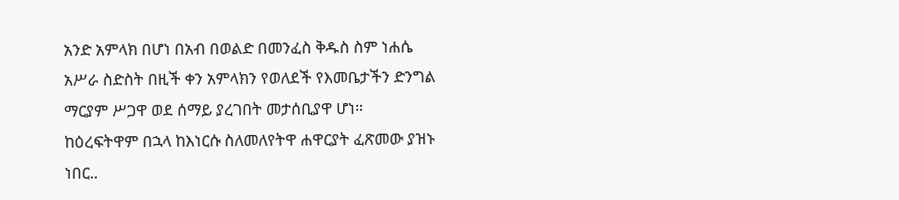አንድ አምላክ በሆነ በአብ በወልድ በመንፈስ ቅዱስ ስም ነሐሴ አሥራ ስድስት በዚች ቀን አምላክን የወለደች የእመቤታችን ድንግል ማርያም ሥጋዋ ወደ ሰማይ ያረገበት መታሰቢያዋ ሆነ።
ከዕረፍትዋም በኋላ ከእነርሱ ስለመለየትዋ ሐዋርያት ፈጽመው ያዝኑ ነበር..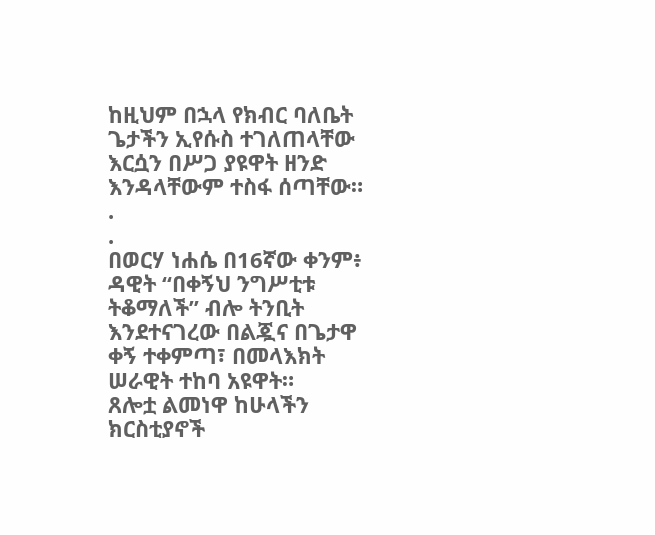ከዚህም በኋላ የክብር ባለቤት ጌታችን ኢየሱስ ተገለጠላቸው እርሷን በሥጋ ያዩዋት ዘንድ እንዳላቸውም ተስፋ ሰጣቸው።
.
.
በወርሃ ነሐሴ በ16ኛው ቀንም፥ ዳዊት “በቀኝህ ንግሥቲቱ ትቆማለች” ብሎ ትንቢት እንደተናገረው በልጇና በጌታዋ ቀኝ ተቀምጣ፣ በመላእክት ሠራዊት ተከባ አዩዋት።
ጸሎቷ ልመነዋ ከሁላችን ክርስቲያኖች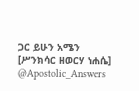ጋር ይሁን አሜን
[ሥንክሳር ዘወርሃ ነሐሴ]
@Apostolic_Answers